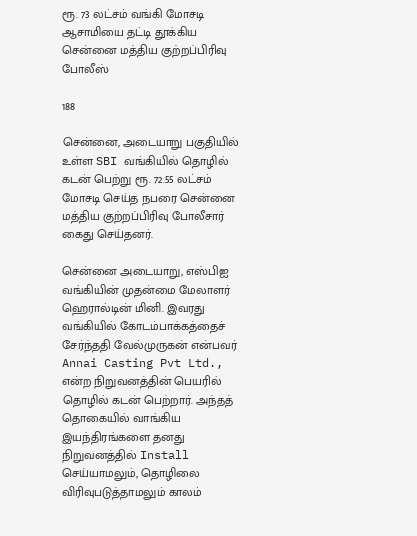ரூ. 73 லட்சம் வங்கி மோசடி ஆசாமியை தட்டி தூக்கிய சென்னை மத்திய குற்றப்பிரிவு போலீஸ்

188

சென்னை, அடையாறு பகுதியில் உள்ள SBI வங்கியில் தொழில் கடன் பெற்று ரூ. 72.55 லட்சம் மோசடி செய்த நபரை சென்னை மத்திய குற்றப்பிரிவு போலீசார் கைது செய்தனர்.

சென்னை அடையாறு, எஸ்பிஐ வங்கியின் முதன்மை மேலாளர் ஹெரால்டின் மினி. இவரது வங்கியில் கோடம்பாக்கத்தைச் சேர்ந்ததி வேல்முருகன் என்பவர் Annai Casting Pvt Ltd., என்ற நிறுவனத்தின் பெயரில் தொழில் கடன் பெற்றார். அந்தத் தொகையில் வாங்கிய இயந்திரங்களை தனது நிறுவனத்தில் Install செய்யாமலும், தொழிலை விரிவுபடுத்தாமலும் காலம்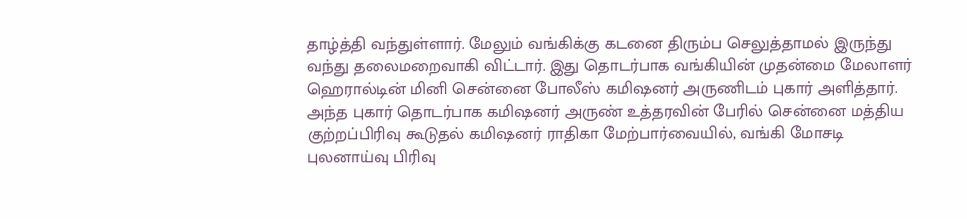தாழ்த்தி வந்துள்ளார். மேலும் வங்கிக்கு கடனை திரும்ப செலுத்தாமல் இருந்து வந்து தலைமறைவாகி விட்டார். இது தொடர்பாக வங்கியின் முதன்மை மேலாளர் ஹெரால்டின் மினி சென்னை போலீஸ் கமிஷனர் அருணிடம் புகார் அளித்தார். அந்த புகார் தொடர்பாக கமிஷனர் அருண் உத்தரவின் பேரில் சென்னை மத்திய குற்றப்பிரிவு கூடுதல் கமிஷனர் ராதிகா மேற்பார்வையில், வங்கி மோசடி புலனாய்வு பிரிவு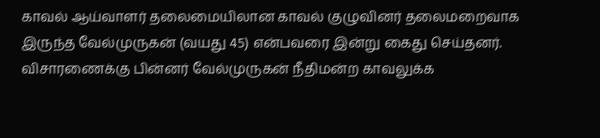காவல் ஆய்வாளர் தலைமையிலான காவல் குழுவினர் தலைமறைவாக இருந்த வேல்முருகன் (வயது 45) என்பவரை இன்று கைது செய்தனர். விசாரணைக்கு பின்னர் வேல்முருகன் நீதிமன்ற காவலுக்க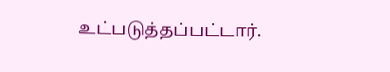உட்படுத்தப்பட்டார்.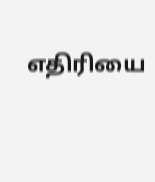எதிரியை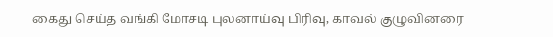கைது செய்த வங்கி மோசடி புலனாய்வு பிரிவு, காவல் குழுவினரை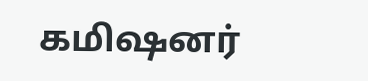கமிஷனர்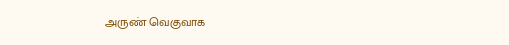அருண் வெகுவாக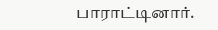பாராட்டினார்.